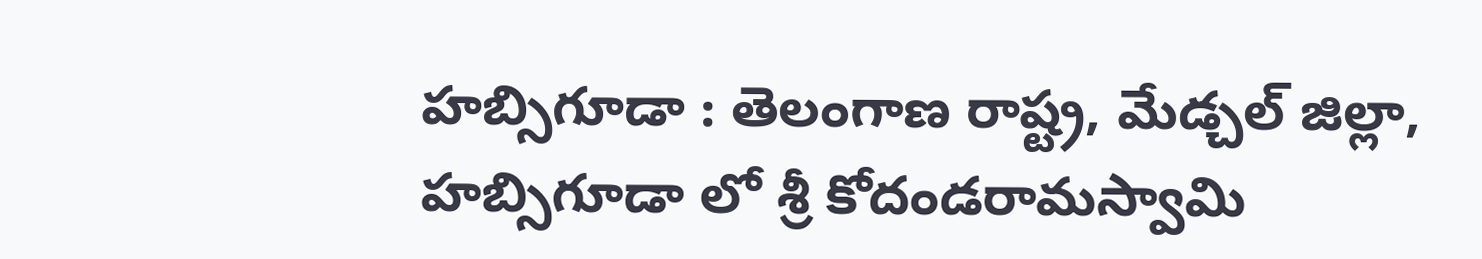హబ్సిగూడా : తెలంగాణ రాష్ట్ర, మేడ్చల్ జిల్లా, హబ్సిగూడా లో శ్రీ కోదండరామస్వామి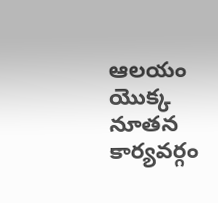ఆలయం యొక్క నూతన కార్యవర్గం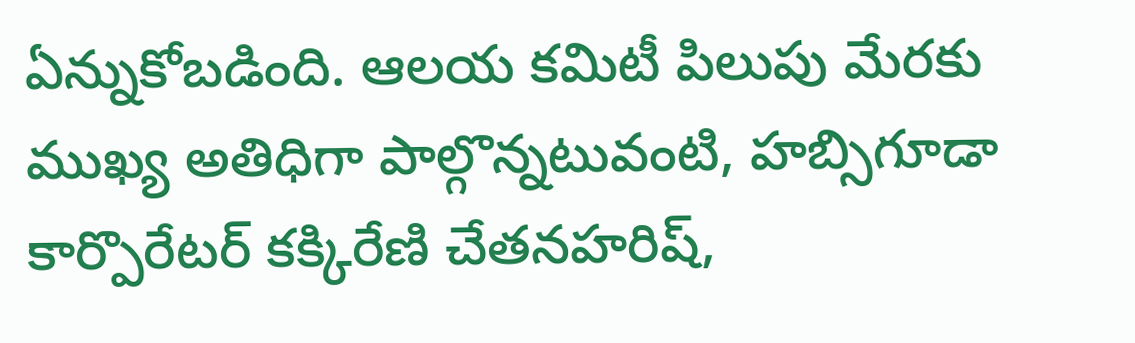ఏన్నుకోబడింది. ఆలయ కమిటీ పిలుపు మేరకు ముఖ్య అతిధిగా పాల్గొన్నటువంటి, హబ్సిగూడా కార్పొరేటర్ కక్కిరేణి చేతనహరిష్,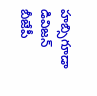హబ్సిగూడా డివిజన్ బీజేపీ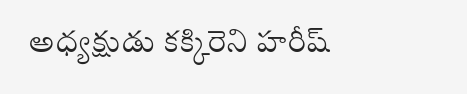అధ్యక్షుడు కక్కిరెని హరీష్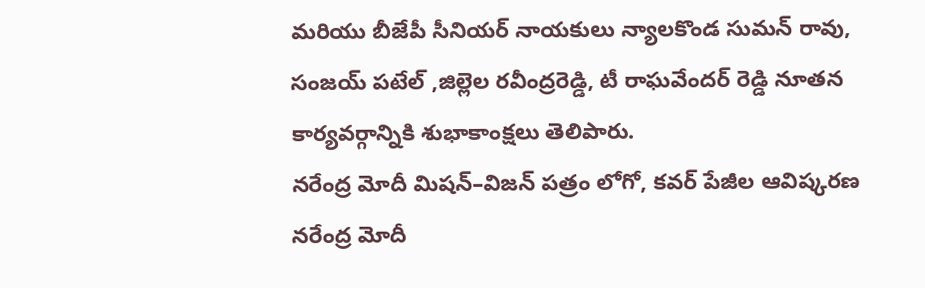మరియు బీజేపీ సీనియర్ నాయకులు న్యాలకొండ సుమన్ రావు, సంజయ్ పటేల్ ,జిల్లెల రవీంద్రరెడ్డి, టీ రాఘవేందర్ రెడ్డి నూతన కార్యవర్గాన్నికి శుభాకాంక్షలు తెలిపారు.
నరేంద్ర మోదీ మిషన్–విజన్ పత్రం లోగో, కవర్ పేజీల ఆవిష్కరణ
నరేంద్ర మోదీ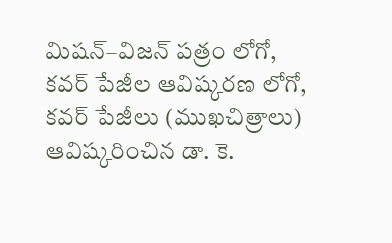మిషన్–విజన్ పత్రం లోగో, కవర్ పేజీల ఆవిష్కరణ లోగో, కవర్ పేజీలు (ముఖచిత్రాలు) ఆవిష్కరించిన డా. కె.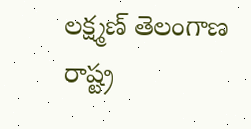లక్ష్మణ్ తెలంగాణ రాష్ట్ర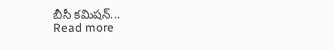బీసీ కమిషన్...
Read more